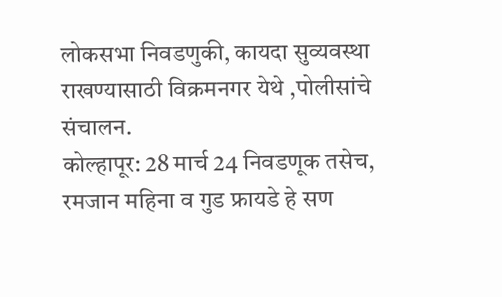लोकसभा निवडणुकी, कायदा सुव्यवस्था राखण्यासाठी विक्रमनगर येथे ,पोलीसांचे संचालन.
कोल्हापूर: 28 मार्च 24 निवडणूक तसेच, रमजान महिना व गुड फ्रायडे हे सण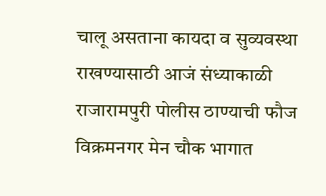चालू असताना कायदा व सुव्यवस्था राखण्यासाठी आजं संध्याकाळी राजारामपुरी पोलीस ठाण्याची फौज विक्रमनगर मेन चौक भागात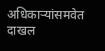अधिकाऱ्यांसमवेत दाखल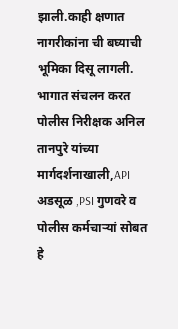झाली.काही क्षणात नागरीकांना ची बघ्याची भूमिका दिसू लागली. भागात संचलन करत पोलीस निरीक्षक अनिल तानपुरे यांच्या
मार्गदर्शनाखाली,API अडसूळ ,PSI गुणवरे व पोलीस कर्मचाऱ्यां सोबत हे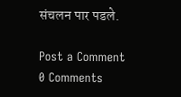संचलन पार पडले.

Post a Comment
0 Comments